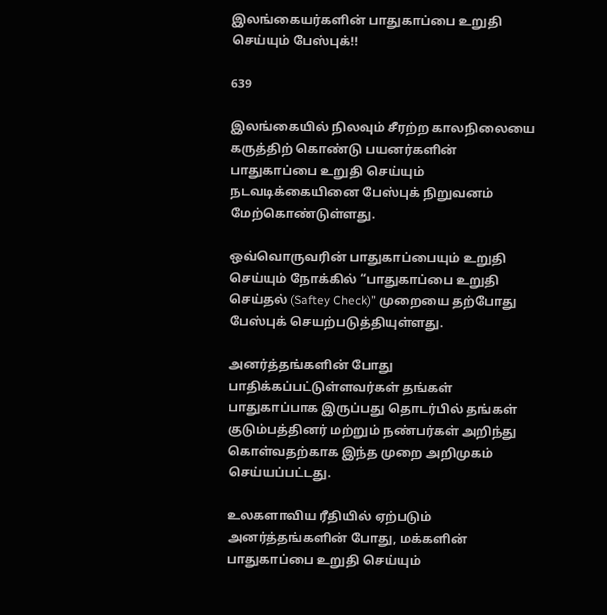இலங்கையர்களின் பாதுகாப்பை உறுதி செய்யும் பேஸ்புக்!!

639

இலங்கையில் நிலவும் சீரற்ற காலநிலையை கருத்திற் கொண்டு பயனர்களின் பாதுகாப்பை உறுதி செய்யும் நடவடிக்கையினை பேஸ்புக் நிறுவனம் மேற்கொண்டுள்ளது.

ஒவ்வொருவரின் பாதுகாப்பையும் உறுதி செய்யும் நோக்கில் “பாதுகாப்பை உறுதி செய்தல் (Saftey Check)” முறையை தற்போது பேஸ்புக் செயற்படுத்தியுள்ளது.

அனர்த்தங்களின் போது பாதிக்கப்பட்டுள்ளவர்கள் தங்கள் பாதுகாப்பாக இருப்பது தொடர்பில் தங்கள் குடும்பத்தினர் மற்றும் நண்பர்கள் அறிந்து கொள்வதற்காக இந்த முறை அறிமுகம் செய்யப்பட்டது.

உலகளாவிய ரீதியில் ஏற்படும் அனர்த்தங்களின் போது, மக்களின் பாதுகாப்பை உறுதி செய்யும்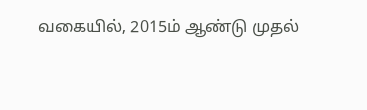வகையில், 2015ம் ஆண்டு முதல்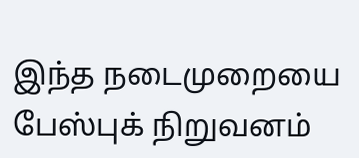இந்த நடைமுறையை பேஸ்புக் நிறுவனம்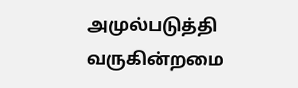அமுல்படுத்தி வருகின்றமை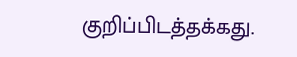குறிப்பிடத்தக்கது.